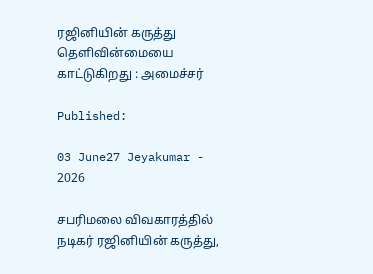ரஜினியின் கருத்து தெளிவின்மையை காட்டுகிறது : அமைச்சர்

Published:

03 June27 Jeyakumar - 2026

சபரிமலை விவகாரத்தில் நடிகர் ரஜினியின் கருத்து,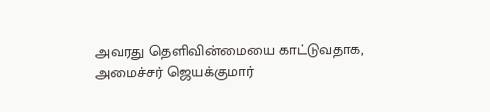அவரது தெளிவின்மையை காட்டுவதாக, அமைச்சர் ஜெயக்குமார்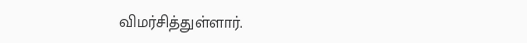விமர்சித்துள்ளார்.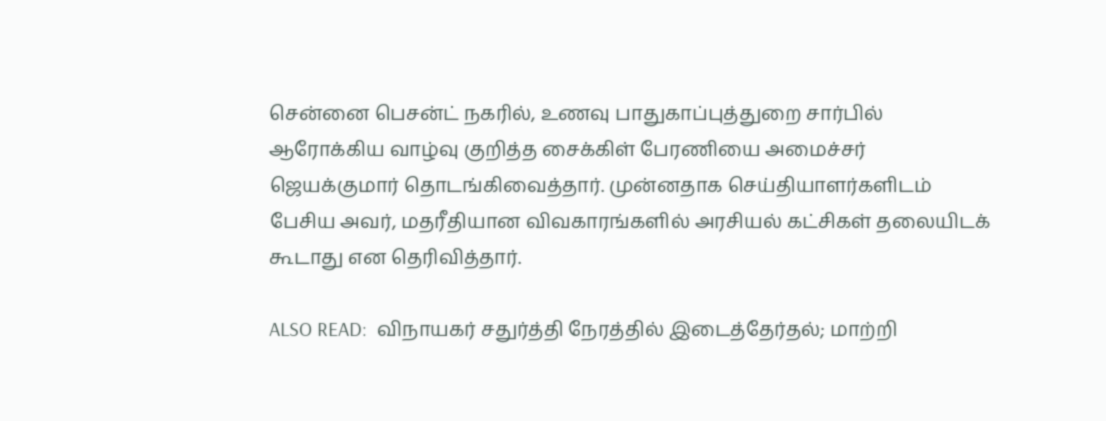சென்னை பெசன்ட் நகரில், உணவு பாதுகாப்புத்துறை சார்பில் ஆரோக்கிய வாழ்வு குறித்த சைக்கிள் பேரணியை அமைச்சர் ஜெயக்குமார் தொடங்கிவைத்தார். முன்னதாக செய்தியாளர்களிடம் பேசிய அவர், மதரீதியான விவகாரங்களில் அரசியல் கட்சிகள் தலையிடக் கூடாது என தெரிவித்தார்.

ALSO READ:  விநாயகர் சதுர்த்தி நேரத்தில் இடைத்தேர்தல்; மாற்றி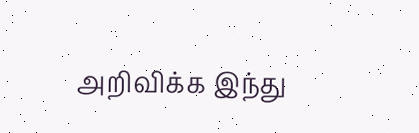அறிவிக்க இந்து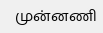முன்னணி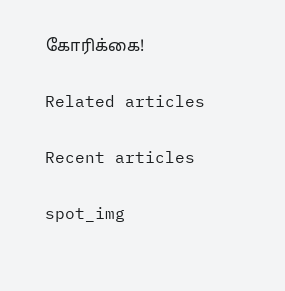கோரிக்கை!

Related articles

Recent articles

spot_img